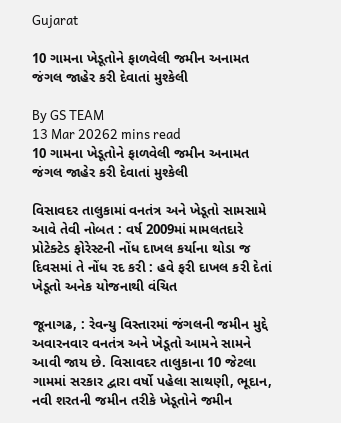Gujarat

10 ગામના ખેડૂતોને ફાળવેલી જમીન અનામત જંગલ જાહેર કરી દેવાતાં મુશ્કેલી

By GS TEAM
13 Mar 20262 mins read
10 ગામના ખેડૂતોને ફાળવેલી જમીન અનામત જંગલ જાહેર કરી દેવાતાં મુશ્કેલી

વિસાવદર તાલુકામાં વનતંત્ર અને ખેડૂતો સામસામે આવે તેવી નોબત : વર્ષ 2009માં મામલતદારે પ્રોટેક્ટેડ ફોરેસ્ટની નોંધ દાખલ કર્યાના થોડા જ દિવસમાં તે નોંધ રદ કરી : હવે ફરી દાખલ કરી દેતાં ખેડૂતો અનેક યોજનાથી વંચિત

જૂનાગઢ, : રેવન્યુ વિસ્તારમાં જંગલની જમીન મુદ્દે અવારનવાર વનતંત્ર અને ખેડૂતો આમને સામને આવી જાય છે. વિસાવદર તાલુકાના 10 જેટલા ગામમાં સરકાર દ્વારા વર્ષો પહેલા સાથણી, ભૂદાન, નવી શરતની જમીન તરીકે ખેડૂતોને જમીન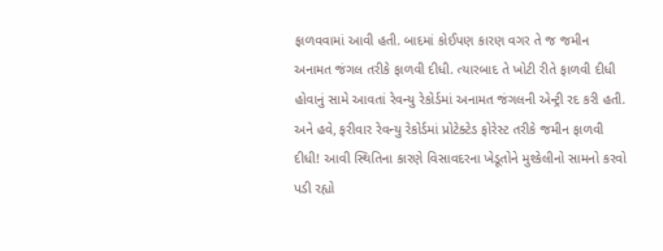ફાળવવામાં આવી હતી. બાદમાં કોઈપણ કારણ વગર તે જ જમીન અનામત જંગલ તરીકે ફાળવી દીધી. ત્યારબાદ તે ખોટી રીતે ફાળવી દીધી હોવાનું સામે આવતાં રેવન્યુ રેકોર્ડમાં અનામત જંગલની એન્ટ્રી રદ કરી હતી. અને હવે, ફરીવાર રેવન્યુ રેકોર્ડમાં પ્રોટેક્ટેડ ફોરેસ્ટ તરીકે જમીન ફાળવી દીધી! આવી સ્થિતિના કારણે વિસાવદરના ખેડૂતોને મુશ્કેલીનો સામનો કરવો પડી રહ્યો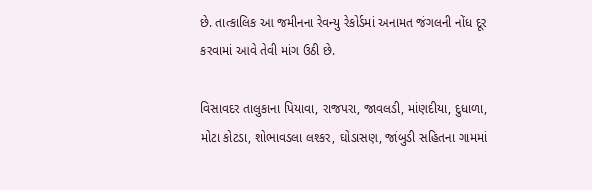છે. તાત્કાલિક આ જમીનના રેવન્યુ રેકોર્ડમાં અનામત જંગલની નોંધ દૂર કરવામાં આવે તેવી માંગ ઉઠી છે.

વિસાવદર તાલુકાના પિયાવા, રાજપરા, જાવલડી, માંણદીયા, દુધાળા, મોટા કોટડા, શોભાવડલા લશ્કર, ઘોડાસણ, જાંબુડી સહિતના ગામમાં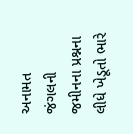અનામત જંગલની જમીનના પ્રશ્નના લીધે ખેડૂતો ભારે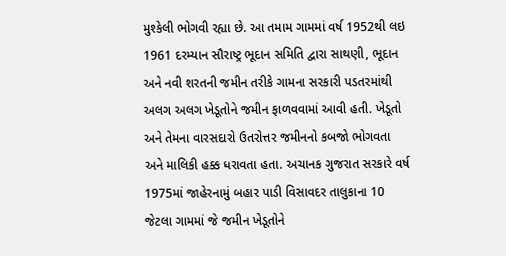મુશ્કેલી ભોગવી રહ્યા છે. આ તમામ ગામમાં વર્ષ 1952થી લઇ 1961 દરમ્યાન સૌરાષ્ટ્ર ભૂદાન સમિતિ દ્વારા સાથણી, ભૂદાન અને નવી શરતની જમીન તરીકે ગામના સરકારી પડતરમાંથી અલગ અલગ ખેડૂતોને જમીન ફાળવવામાં આવી હતી. ખેડૂતો અને તેમના વારસદારો ઉતરોત્તર જમીનનો કબજો ભોગવતા અને માલિકી હક્ક ધરાવતા હતા. અચાનક ગુજરાત સરકારે વર્ષ 1975માં જાહેરનામું બહાર પાડી વિસાવદર તાલુકાના 10 જેટલા ગામમાં જે જમીન ખેડૂતોને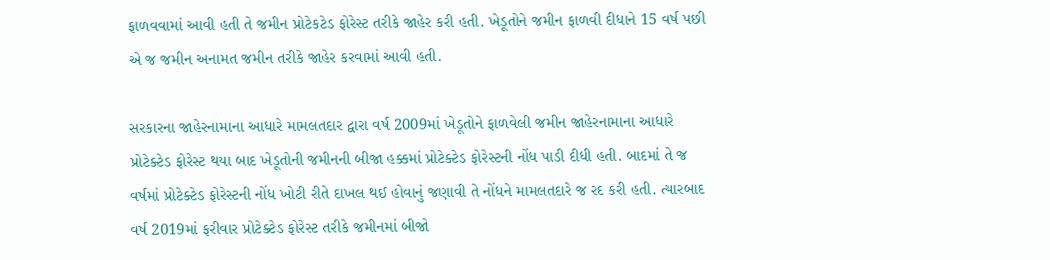ફાળવવામાં આવી હતી તે જમીન પ્રોટેકટેડ ફોરેસ્ટ તરીકે જાહેર કરી હતી. ખેડૂતોને જમીન ફાળવી દીધાને 15 વર્ષ પછી એ જ જમીન અનામત જમીન તરીકે જાહેર કરવામાં આવી હતી.

સરકારના જાહેરનામાના આધારે મામલતદાર દ્વારા વર્ષ 2009માં ખેડૂતોને ફાળવેલી જમીન જાહેરનામાના આધારે પ્રોટેક્ટેડ ફોરેસ્ટ થયા બાદ ખેડૂતોની જમીનની બીજા હક્કમાં પ્રોટેક્ટેડ ફોરેસ્ટની નોંધ પાડી દીધી હતી. બાદમાં તે જ વર્ષમાં પ્રોટેક્ટેડ ફોરેસ્ટની નોંધ ખોટી રીતે દાખલ થઈ હોવાનું જણાવી તે નોંધને મામલતદારે જ રદ કરી હતી. ત્યારબાદ વર્ષ 2019માં ફરીવાર પ્રોટેક્ટેડ ફોરેસ્ટ તરીકે જમીનમાં બીજો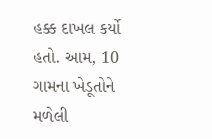હક્ક દાખલ કર્યો હતો. આમ, 10 ગામના ખેડૂતોને મળેલી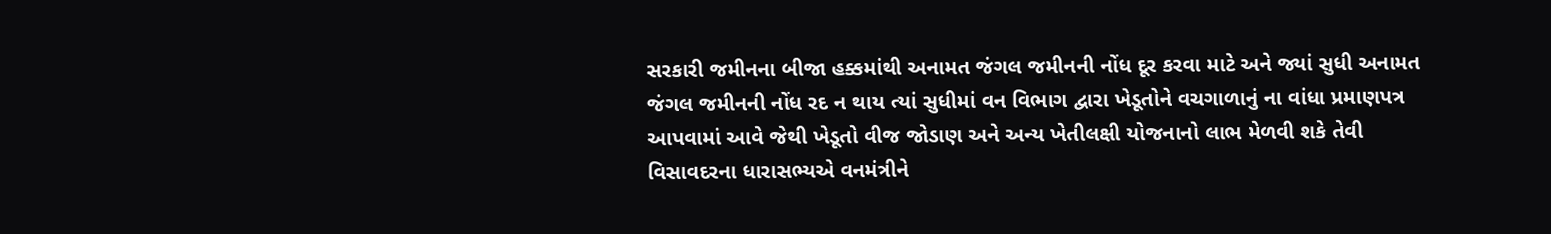સરકારી જમીનના બીજા હક્કમાંથી અનામત જંગલ જમીનની નોંધ દૂર કરવા માટે અને જ્યાં સુધી અનામત જંગલ જમીનની નોંધ રદ ન થાય ત્યાં સુધીમાં વન વિભાગ દ્વારા ખેડૂતોને વચગાળાનું ના વાંધા પ્રમાણપત્ર આપવામાં આવે જેથી ખેડૂતો વીજ જોડાણ અને અન્ય ખેતીલક્ષી યોજનાનો લાભ મેળવી શકે તેવી વિસાવદરના ધારાસભ્યએ વનમંત્રીને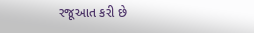રજૂઆત કરી છે